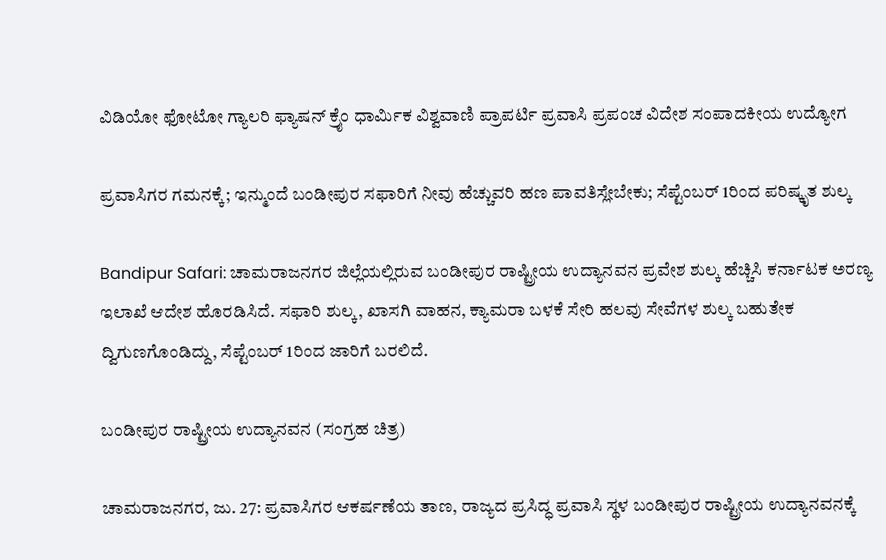ವಿಡಿಯೋ ಫೋಟೋ ಗ್ಯಾಲರಿ ಫ್ಯಾಷನ್ ಕ್ರೈಂ ಧಾರ್ಮಿಕ ವಿಶ್ವವಾಣಿ ಪ್ರಾಪರ್ಟಿ ಪ್ರವಾಸಿ ಪ್ರಪಂಚ ವಿದೇಶ ಸಂಪಾದಕೀಯ ಉದ್ಯೋಗ

ಪ್ರವಾಸಿಗರ ಗಮನಕ್ಕೆ; ಇನ್ಮುಂದೆ ಬಂಡೀಪುರ ಸಫಾರಿಗೆ ನೀವು ಹೆಚ್ಚುವರಿ ಹಣ ಪಾವತಿಸ್ಲೇಬೇಕು; ಸೆಪ್ಟೆಂಬರ್ 1ರಿಂದ ಪರಿಷ್ಕೃತ ಶುಲ್ಕ

Bandipur Safari: ಚಾಮರಾಜನಗರ ಜಿಲ್ಲೆಯಲ್ಲಿರುವ ಬಂಡೀಪುರ ರಾಷ್ಟ್ರೀಯ ಉದ್ಯಾನವನ ಪ್ರವೇಶ ಶುಲ್ಕ ಹೆಚ್ಚಿಸಿ ಕರ್ನಾಟಕ ಅರಣ್ಯ ಇಲಾಖೆ ಆದೇಶ ಹೊರಡಿಸಿದೆ. ಸಫಾರಿ ಶುಲ್ಕ, ಖಾಸಗಿ ವಾಹನ, ಕ್ಯಾಮರಾ ಬಳಕೆ ಸೇರಿ ಹಲವು ಸೇವೆಗಳ ಶುಲ್ಕ ಬಹುತೇಕ ದ್ವಿಗುಣಗೊಂಡಿದ್ದು, ಸೆಪ್ಟೆಂಬರ್‌ 1ರಿಂದ ಜಾರಿಗೆ ಬರಲಿದೆ.

ಬಂಡೀಪುರ ರಾಷ್ಟ್ರೀಯ ಉದ್ಯಾನವನ (ಸಂಗ್ರಹ ಚಿತ್ರ)

ಚಾಮರಾಜನಗರ, ಜು. 27: ಪ್ರವಾಸಿಗರ ಆಕರ್ಷಣೆಯ ತಾಣ, ರಾಜ್ಯದ ಪ್ರಸಿದ್ಧ ಪ್ರವಾಸಿ ಸ್ಥಳ ಬಂಡೀಪುರ ರಾಷ್ಟ್ರೀಯ ಉದ್ಯಾನವನಕ್ಕೆ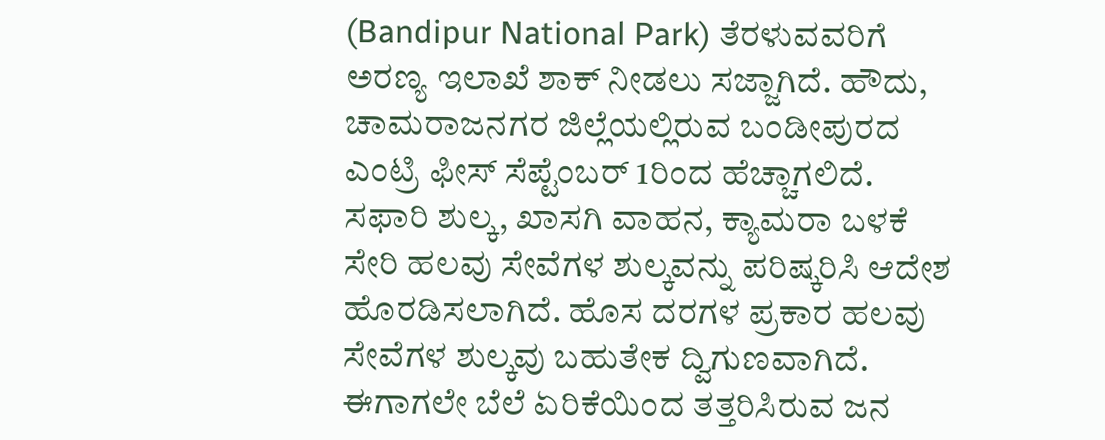(Bandipur National Park) ತೆರಳುವವರಿಗೆ ಅರಣ್ಯ ಇಲಾಖೆ ಶಾಕ್‌ ನೀಡಲು ಸಜ್ಜಾಗಿದೆ. ಹೌದು, ಚಾಮರಾಜನಗರ ಜಿಲ್ಲೆಯಲ್ಲಿರುವ ಬಂಡೀಪುರದ ಎಂಟ್ರಿ ಫೀಸ್‌ ಸೆಪ್ಟೆಂಬರ್ 1ರಿಂದ ಹೆಚ್ಚಾಗಲಿದೆ. ಸಫಾರಿ ಶುಲ್ಕ, ಖಾಸಗಿ ವಾಹನ, ಕ್ಯಾಮರಾ ಬಳಕೆ ಸೇರಿ ಹಲವು ಸೇವೆಗಳ ಶುಲ್ಕವನ್ನು ಪರಿಷ್ಕರಿಸಿ ಆದೇಶ ಹೊರಡಿಸಲಾಗಿದೆ. ಹೊಸ ದರಗಳ ಪ್ರಕಾರ ಹಲವು ಸೇವೆಗಳ ಶುಲ್ಕವು ಬಹುತೇಕ ದ್ವಿಗುಣವಾಗಿದೆ. ಈಗಾಗಲೇ ಬೆಲೆ ಏರಿಕೆಯಿಂದ ತತ್ತರಿಸಿರುವ ಜನ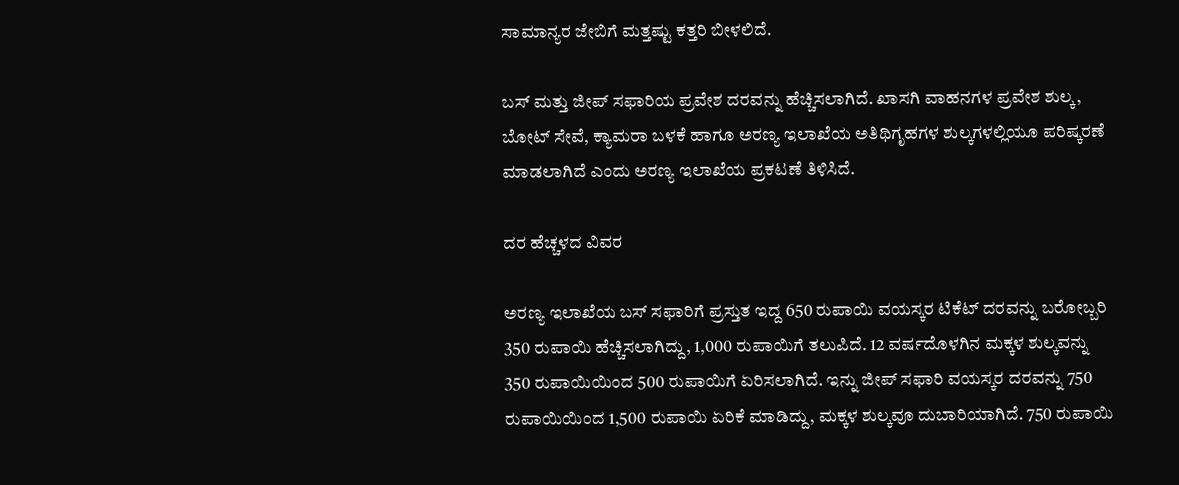ಸಾಮಾನ್ಯರ ಜೇಬಿಗೆ ಮತ್ತಷ್ಟು ಕತ್ತರಿ ಬೀಳಲಿದೆ.

ಬಸ್ ಮತ್ತು ಜೀಪ್ ಸಫಾರಿಯ ಪ್ರವೇಶ ದರವನ್ನು ಹೆಚ್ಚಿಸಲಾಗಿದೆ. ಖಾಸಗಿ ವಾಹನಗಳ ಪ್ರವೇಶ ಶುಲ್ಕ, ಬೋಟ್ ಸೇವೆ, ಕ್ಯಾಮರಾ ಬಳಕೆ ಹಾಗೂ ಅರಣ್ಯ ಇಲಾಖೆಯ ಅತಿಥಿಗೃಹಗಳ ಶುಲ್ಕಗಳಲ್ಲಿಯೂ ಪರಿಷ್ಕರಣೆ ಮಾಡಲಾಗಿದೆ ಎಂದು ಅರಣ್ಯ ಇಲಾಖೆಯ ಪ್ರಕಟಣೆ ತಿಳಿಸಿದೆ.

ದರ ಹೆಚ್ಚಳದ ವಿವರ

ಅರಣ್ಯ ಇಲಾಖೆಯ ಬಸ್ ಸಫಾರಿಗೆ ಪ್ರಸ್ತುತ ಇದ್ದ 650 ರುಪಾಯಿ ವಯಸ್ಕರ ಟಿಕೆಟ್ ದರವನ್ನು ಬರೋಬ್ಬರಿ 350 ರುಪಾಯಿ ಹೆಚ್ಚಿಸಲಾಗಿದ್ದು, 1,000 ರುಪಾಯಿಗೆ ತಲುಪಿದೆ. 12 ವರ್ಷದೊಳಗಿನ ಮಕ್ಕಳ ಶುಲ್ಕವನ್ನು 350 ರುಪಾಯಿಯಿಂದ 500 ರುಪಾಯಿಗೆ ಏರಿಸಲಾಗಿದೆ. ಇನ್ನು ಜೀಪ್ ಸಫಾರಿ ವಯಸ್ಕರ ದರವನ್ನು 750 ರುಪಾಯಿಯಿಂದ 1,500 ರುಪಾಯಿ ಏರಿಕೆ ಮಾಡಿದ್ದು, ಮಕ್ಕಳ ಶುಲ್ಕವೂ ದುಬಾರಿಯಾಗಿದೆ. 750 ರುಪಾಯಿ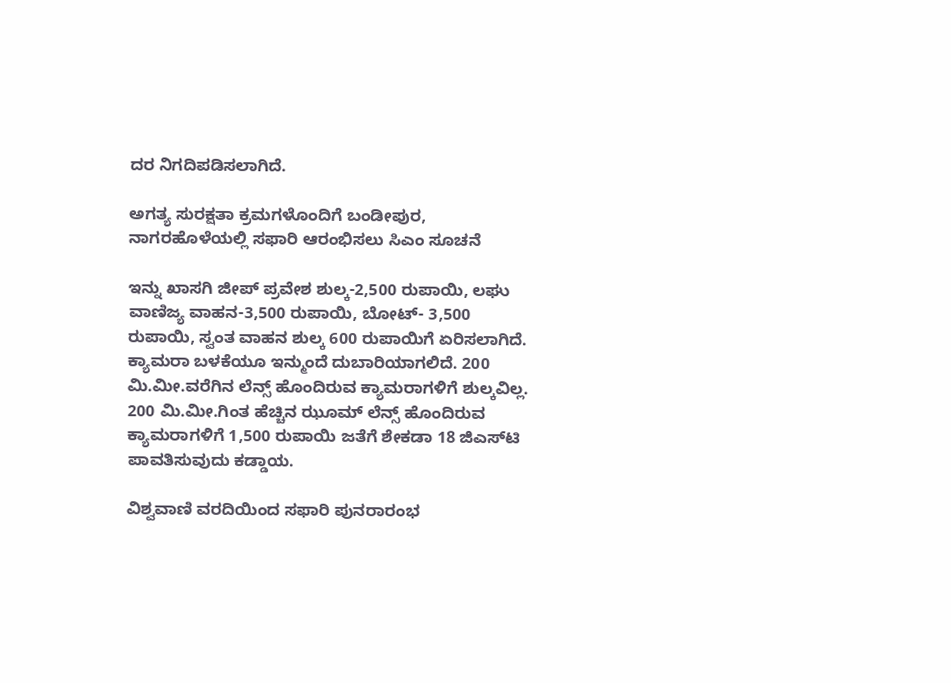ದರ ನಿಗದಿಪಡಿಸಲಾಗಿದೆ.

ಅಗತ್ಯ ಸುರಕ್ಷತಾ ಕ್ರಮಗಳೊಂದಿಗೆ ಬಂಡೀಪುರ, ನಾಗರಹೊಳೆಯಲ್ಲಿ ಸಫಾರಿ ಆರಂಭಿಸಲು ಸಿಎಂ ಸೂಚನೆ

ಇನ್ನು ಖಾಸಗಿ ಜೀಪ್ ಪ್ರವೇಶ ಶುಲ್ಕ-2,500 ರುಪಾಯಿ, ಲಘು ವಾಣಿಜ್ಯ ವಾಹನ-3,500 ರುಪಾಯಿ, ಬೋಟ್- 3,500 ರುಪಾಯಿ, ಸ್ವಂತ ವಾಹನ ಶುಲ್ಕ 600 ರುಪಾಯಿಗೆ ಏರಿಸಲಾಗಿದೆ. ಕ್ಯಾಮರಾ ಬಳಕೆಯೂ ಇನ್ಮುಂದೆ ದುಬಾರಿಯಾಗಲಿದೆ. 200 ಮಿ.ಮೀ.ವರೆಗಿನ ಲೆನ್ಸ್ ಹೊಂದಿರುವ ಕ್ಯಾಮರಾಗಳಿಗೆ ಶುಲ್ಕವಿಲ್ಲ. 200 ಮಿ.ಮೀ.ಗಿಂತ ಹೆಚ್ಚಿನ ಝೂಮ್ ಲೆನ್ಸ್ ಹೊಂದಿರುವ ಕ್ಯಾಮರಾಗಳಿಗೆ 1,500 ರುಪಾಯಿ ಜತೆಗೆ ಶೇಕಡಾ 18 ಜಿಎಸ್‌ಟಿ ಪಾವತಿಸುವುದು ಕಡ್ಡಾಯ.

ವಿಶ್ವವಾಣಿ ವರದಿಯಿಂದ ಸಫಾರಿ ಪುನರಾರಂಭ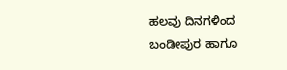ಹಲವು ದಿನಗಳಿಂದ ಬಂಡೀಪುರ ಹಾಗೂ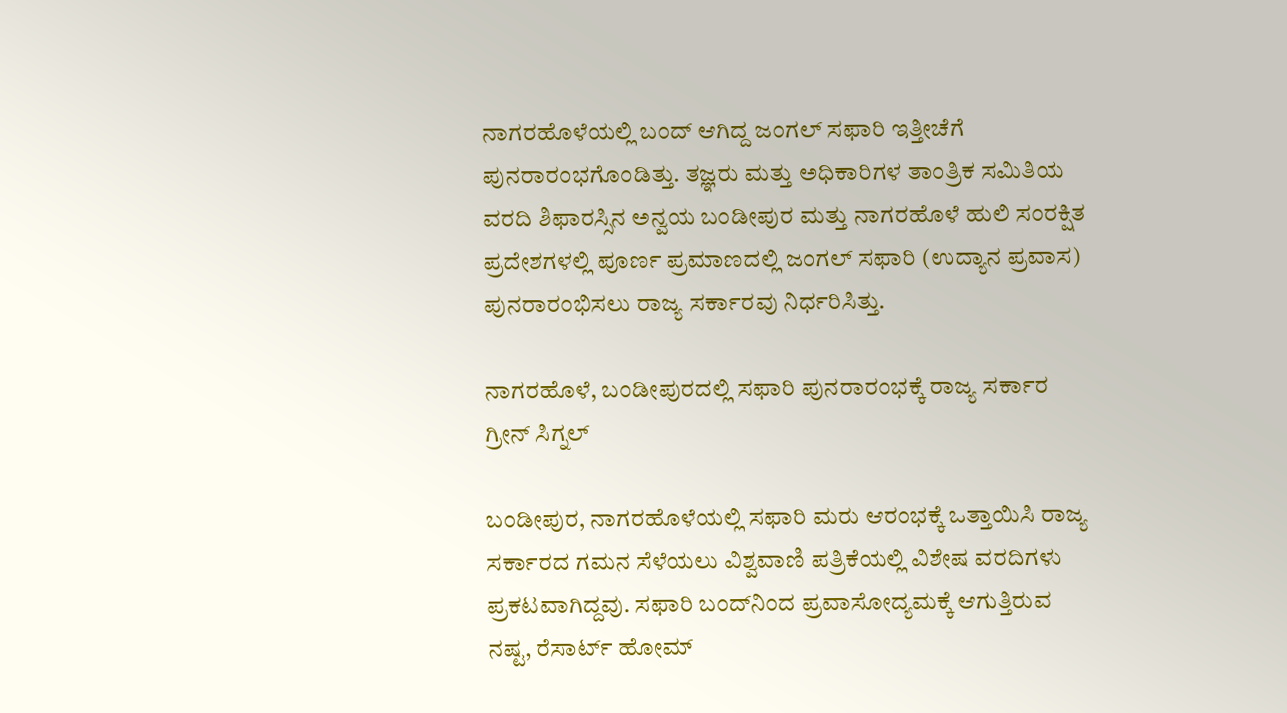ನಾಗರಹೊಳೆಯಲ್ಲಿ ಬಂದ್‌ ಆಗಿದ್ದ ಜಂಗಲ್‌ ಸಫಾರಿ ಇತ್ತೀಚೆಗೆ ಪುನರಾರಂಭಗೊಂಡಿತ್ತು. ತಜ್ಞರು ಮತ್ತು ಅಧಿಕಾರಿಗಳ ತಾಂತ್ರಿಕ ಸಮಿತಿಯ ವರದಿ ಶಿಫಾರಸ್ಸಿನ ಅನ್ವಯ ಬಂಡೀಪುರ ಮತ್ತು ನಾಗರಹೊಳೆ ಹುಲಿ ಸಂರಕ್ಷಿತ ಪ್ರದೇಶಗಳಲ್ಲಿ ಪೂರ್ಣ ಪ್ರಮಾಣದಲ್ಲಿ ಜಂಗಲ್ ಸಫಾರಿ (ಉದ್ಯಾನ ಪ್ರವಾಸ) ಪುನರಾರಂಭಿಸಲು ರಾಜ್ಯ ಸರ್ಕಾರವು ನಿರ್ಧರಿಸಿತ್ತು.

ನಾಗರಹೊಳೆ, ಬಂಡೀಪುರದಲ್ಲಿ ಸಫಾರಿ ಪುನರಾರಂಭಕ್ಕೆ ರಾಜ್ಯ ಸರ್ಕಾರ ಗ್ರೀನ್‌ ಸಿಗ್ನಲ್‌

ಬಂಡೀಪುರ, ನಾಗರಹೊಳೆಯಲ್ಲಿ ಸಫಾರಿ ಮರು ಆರಂಭಕ್ಕೆ ಒತ್ತಾಯಿಸಿ ರಾಜ್ಯ ಸರ್ಕಾರದ ಗಮನ ಸೆಳೆಯಲು ವಿಶ್ವವಾಣಿ ಪತ್ರಿಕೆಯಲ್ಲಿ ವಿಶೇಷ ವರದಿಗಳು ಪ್ರಕಟವಾಗಿದ್ದವು. ಸಫಾರಿ ಬಂದ್‌ನಿಂದ ಪ್ರವಾಸೋದ್ಯಮಕ್ಕೆ ಆಗುತ್ತಿರುವ ನಷ್ಟ, ರೆಸಾರ್ಟ್ ಹೋಮ್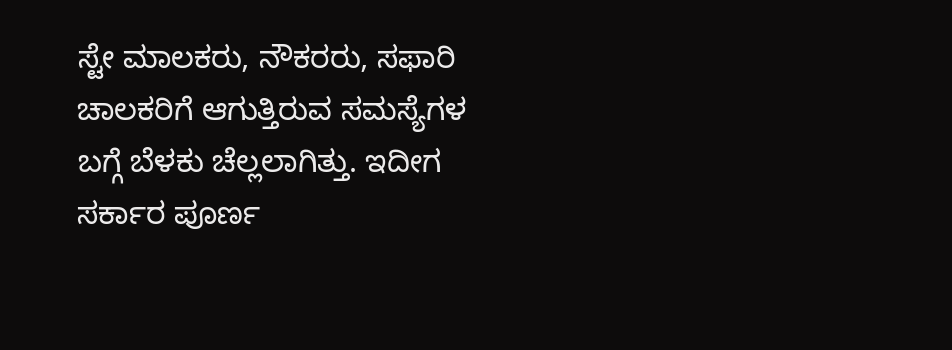ಸ್ಟೇ ಮಾಲಕರು, ನೌಕರರು, ಸಫಾರಿ ಚಾಲಕರಿಗೆ ಆಗುತ್ತಿರುವ ಸಮಸ್ಯೆಗಳ ಬಗ್ಗೆ ಬೆಳಕು ಚೆಲ್ಲಲಾಗಿತ್ತು. ಇದೀಗ ಸರ್ಕಾರ ಪೂರ್ಣ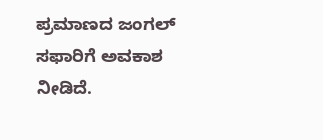ಪ್ರಮಾಣದ ಜಂಗಲ್‌ ಸಫಾರಿಗೆ ಅವಕಾಶ ನೀಡಿದೆ.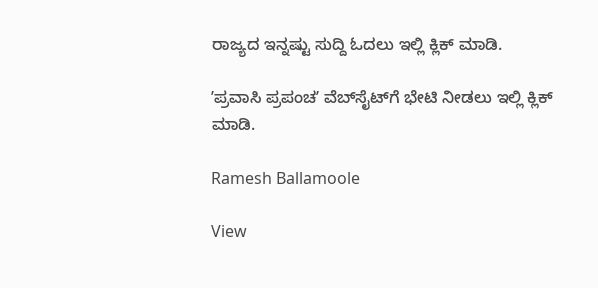ರಾಜ್ಯದ ಇನ್ನಷ್ಟು ಸುದ್ದಿ ಓದಲು ಇಲ್ಲಿ ಕ್ಲಿಕ್‌ ಮಾಡಿ.

ʼಪ್ರವಾಸಿ ಪ್ರಪಂಚʼ ವೆಬ್‌ಸೈಟ್‌ಗೆ ಭೇಟಿ ನೀಡಲು ಇಲ್ಲಿ ಕ್ಲಿಕ್‌ ಮಾಡಿ.

Ramesh Ballamoole

View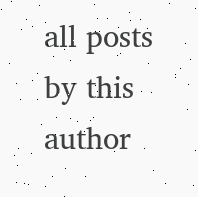all posts by this author